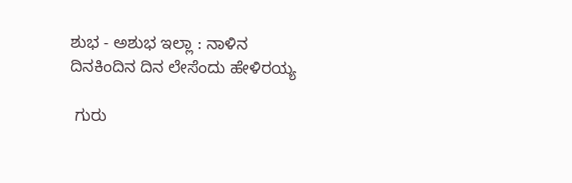ಶುಭ - ಅಶುಭ ಇಲ್ಲಾ : ನಾಳಿನ ದಿನಕಿಂದಿನ ದಿನ ಲೇಸೆಂದು ಹೇಳಿರಯ್ಯ

 ಗುರು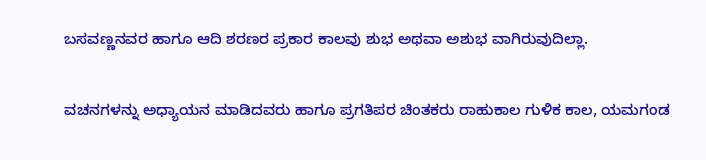ಬಸವಣ್ಣನವರ ಹಾಗೂ ಆದಿ ಶರಣರ ಪ್ರಕಾರ ಕಾಲವು ಶುಭ ಅಥವಾ ಅಶುಭ ವಾಗಿರುವುದಿಲ್ಲಾ.

ವಚನಗಳನ್ನು ಅಧ್ಯಾಯನ ಮಾಡಿದವರು ಹಾಗೂ ಪ್ರಗತಿಪರ ಚಿಂತಕರು ರಾಹುಕಾಲ ಗುಳಿಕ ಕಾಲ, ಯಮಗಂಡ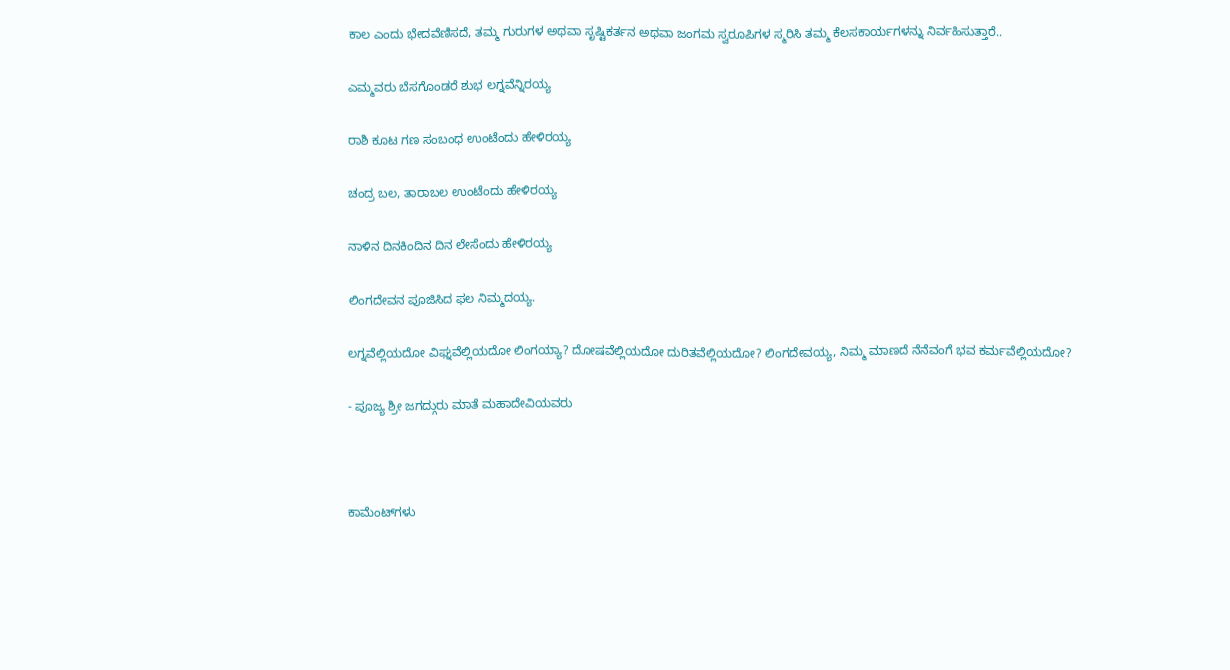ಕಾಲ ಎಂದು ಭೇದವೆಣಿಸದೆ, ತಮ್ಮ ಗುರುಗಳ ಅಥವಾ ಸೃಷ್ಟಿಕರ್ತನ ಅಥವಾ ಜಂಗಮ ಸ್ವರೂಪಿಗಳ ಸ್ಮರಿಸಿ ತಮ್ಮ ಕೆಲಸಕಾರ್ಯಗಳನ್ನು ನಿರ್ವಹಿಸುತ್ತಾರೆ..

ಎಮ್ಮವರು ಬೆಸಗೊಂಡರೆ ಶುಭ ಲಗ್ನವೆನ್ನಿರಯ್ಯ

ರಾಶಿ ಕೂಟ ಗಣ ಸಂಬಂಧ ಉಂಟೆಂದು ಹೇಳಿರಯ್ಯ

ಚಂದ್ರ ಬಲ, ತಾರಾಬಲ ಉಂಟೆಂದು ಹೇಳಿರಯ್ಯ

ನಾಳಿನ ದಿನಕಿಂದಿನ ದಿನ ಲೇಸೆಂದು ಹೇಳಿರಯ್ಯ

ಲಿಂಗದೇವನ ಪೂಜಿಸಿದ ಫಲ ನಿಮ್ಮದಯ್ಯ.

ಲಗ್ನವೆಲ್ಲಿಯದೋ ವಿಘ್ನವೆಲ್ಲಿಯದೋ ಲಿಂಗಯ್ಯಾ? ದೋಷವೆಲ್ಲಿಯದೋ ದುರಿತವೆಲ್ಲಿಯದೋ? ಲಿಂಗದೇವಯ್ಯ, ನಿಮ್ಮ ಮಾಣದೆ ನೆನೆವಂಗೆ ಭವ ಕರ್ಮವೆಲ್ಲಿಯದೋ?

- ಪೂಜ್ಯ ಶ್ರೀ ಜಗದ್ಗುರು ಮಾತೆ ಮಹಾದೇವಿಯವರು



ಕಾಮೆಂಟ್‌ಗಳು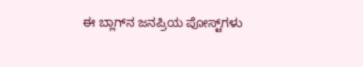ಈ ಬ್ಲಾಗ್‌ನ ಜನಪ್ರಿಯ ಪೋಸ್ಟ್‌ಗಳು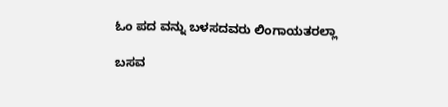ಓಂ ಪದ ವನ್ನು ಬಳಸದವರು ಲಿಂಗಾಯತರಲ್ಲಾ

ಬಸವ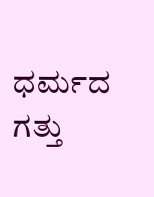ಧರ್ಮದ ಗತ್ತು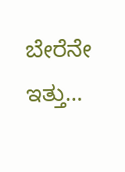ಬೇರೆನೇ ಇತ್ತು…